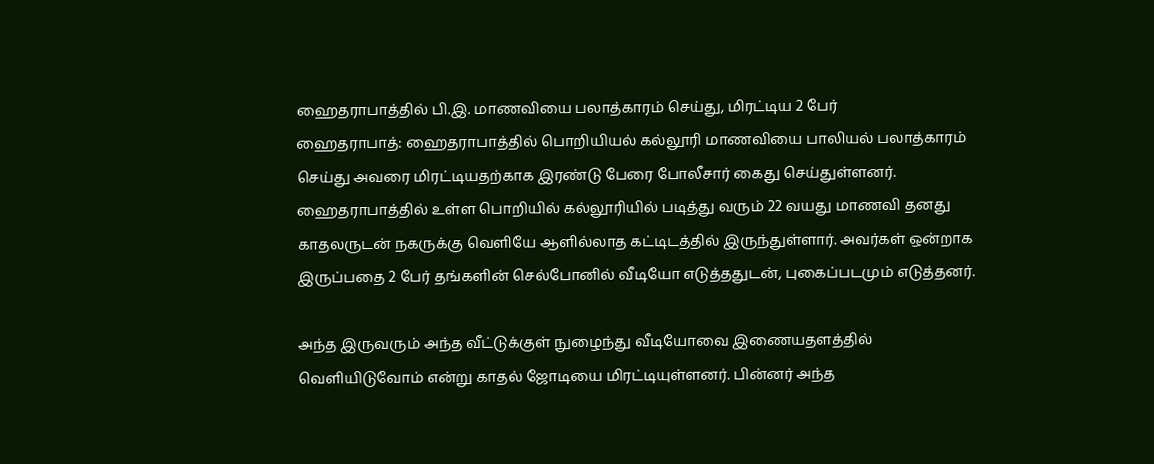ஹைதராபாத்தில் பி.இ. மாணவியை பலாத்காரம் செய்து, மிரட்டிய 2 பேர்
ஹைதராபாத்: ஹைதராபாத்தில் பொறியியல் கல்லூரி மாணவியை பாலியல் பலாத்காரம் செய்து அவரை மிரட்டியதற்காக இரண்டு பேரை போலீசார் கைது செய்துள்ளனர்.
ஹைதராபாத்தில் உள்ள பொறியில் கல்லூரியில் படித்து வரும் 22 வயது மாணவி தனது காதலருடன் நகருக்கு வெளியே ஆளில்லாத கட்டிடத்தில் இருந்துள்ளார். அவர்கள் ஒன்றாக இருப்பதை 2 பேர் தங்களின் செல்போனில் வீடியோ எடுத்ததுடன், புகைப்படமும் எடுத்தனர்.

அந்த இருவரும் அந்த வீட்டுக்குள் நுழைந்து வீடியோவை இணையதளத்தில் வெளியிடுவோம் என்று காதல் ஜோடியை மிரட்டியுள்ளனர். பின்னர் அந்த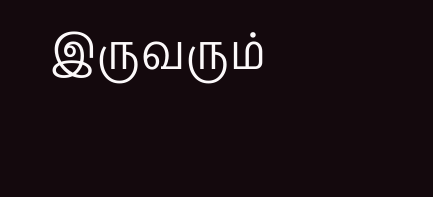இருவரும்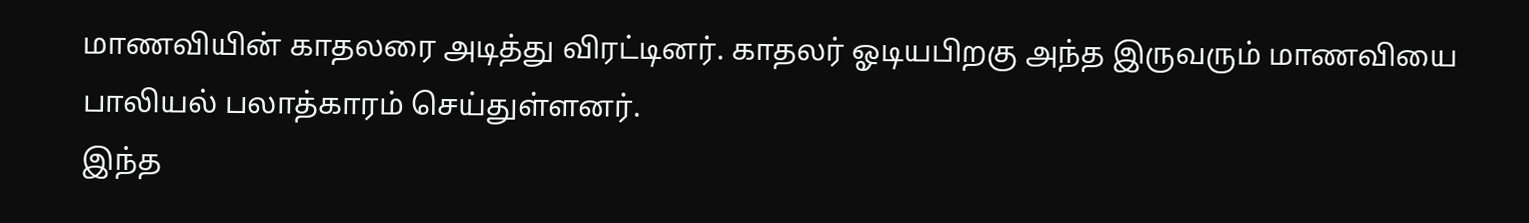மாணவியின் காதலரை அடித்து விரட்டினர். காதலர் ஓடியபிறகு அந்த இருவரும் மாணவியை பாலியல் பலாத்காரம் செய்துள்ளனர்.
இந்த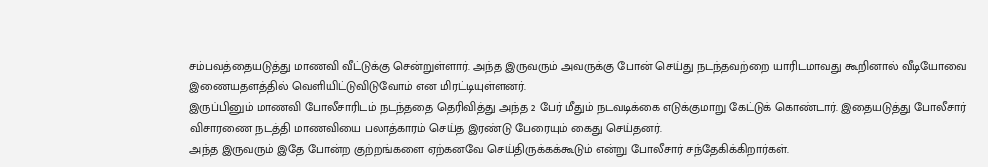சம்பவத்தையடுத்து மாணவி வீட்டுக்கு சென்றுள்ளார். அந்த இருவரும் அவருக்கு போன் செய்து நடந்தவற்றை யாரிடமாவது கூறினால் வீடியோவை இணையதளத்தில் வெளியிட்டுவிடுவோம் என மிரட்டியுள்ளனர்.
இருப்பினும் மாணவி போலீசாரிடம் நடந்ததை தெரிவித்து அந்த 2 பேர் மீதும் நடவடிக்கை எடுக்குமாறு கேட்டுக் கொண்டார். இதையடுத்து போலீசார் விசாரணை நடத்தி மாணவியை பலாத்காரம் செய்த இரண்டு பேரையும் கைது செய்தனர்.
அந்த இருவரும் இதே போன்ற குற்றங்களை ஏற்கனவே செய்திருக்கக்கூடும் என்று போலீசார் சந்தேகிக்கிறார்கள்.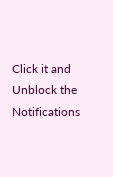Click it and Unblock the Notifications